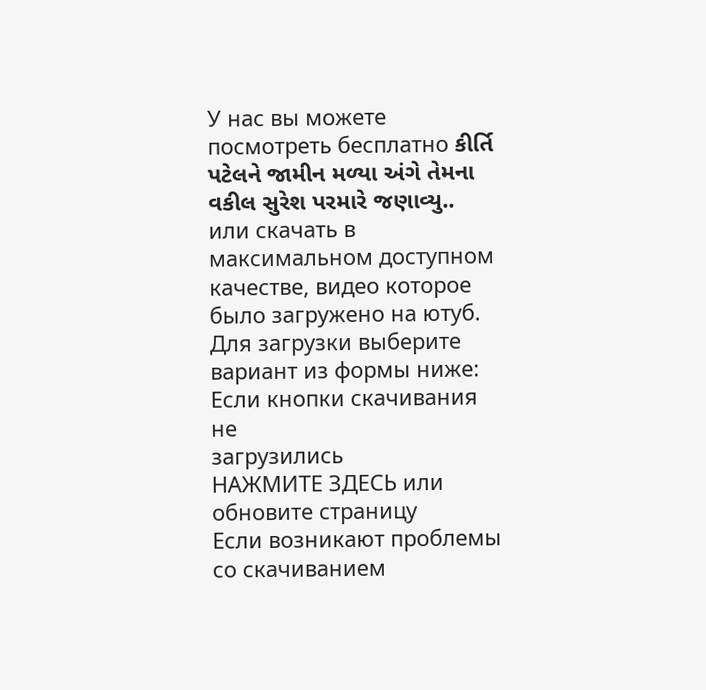У нас вы можете посмотреть бесплатно કીર્તિ પટેલને જામીન મળ્યા અંગે તેમના વકીલ સુરેશ પરમારે જણાવ્યુ.. или скачать в максимальном доступном качестве, видео которое было загружено на ютуб. Для загрузки выберите вариант из формы ниже:
Если кнопки скачивания не
загрузились
НАЖМИТЕ ЗДЕСЬ или обновите страницу
Если возникают проблемы со скачиванием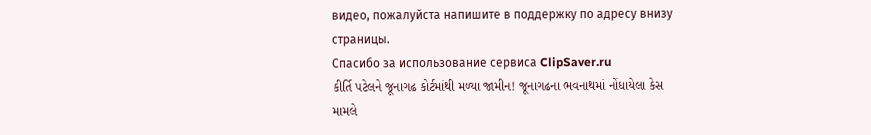видео, пожалуйста напишите в поддержку по адресу внизу
страницы.
Спасибо за использование сервиса ClipSaver.ru
કીર્તિ પટેલને જૂનાગઢ કોર્ટમાંથી મળ્યા જામીન! જૂનાગઢના ભવનાથમાં નોંધાયેલા કેસ મામલે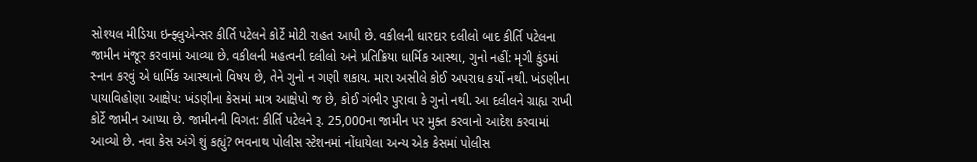સોશ્યલ મીડિયા ઇન્ફ્લુએન્સર કીર્તિ પટેલને કોર્ટે મોટી રાહત આપી છે. વકીલની ધારદાર દલીલો બાદ કીર્તિ પટેલના જામીન મંજૂર કરવામાં આવ્યા છે. વકીલની મહત્વની દલીલો અને પ્રતિક્રિયા ધાર્મિક આસ્થા, ગુનો નહીં: મૃગી કુંડમાં સ્નાન કરવું એ ધાર્મિક આસ્થાનો વિષય છે, તેને ગુનો ન ગણી શકાય. મારા અસીલે કોઈ અપરાધ કર્યો નથી. ખંડણીના પાયાવિહોણા આક્ષેપ: ખંડણીના કેસમાં માત્ર આક્ષેપો જ છે, કોઈ ગંભીર પુરાવા કે ગુનો નથી. આ દલીલને ગ્રાહ્ય રાખી કોર્ટે જામીન આપ્યા છે. જામીનની વિગત: કીર્તિ પટેલને રૂ. 25,000ના જામીન પર મુક્ત કરવાનો આદેશ કરવામાં આવ્યો છે. નવા કેસ અંગે શું કહ્યું? ભવનાથ પોલીસ સ્ટેશનમાં નોંધાયેલા અન્ય એક કેસમાં પોલીસ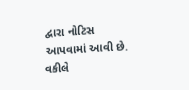દ્વારા નોટિસ આપવામાં આવી છે. વકીલે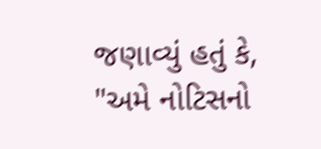જણાવ્યું હતું કે, "અમે નોટિસનો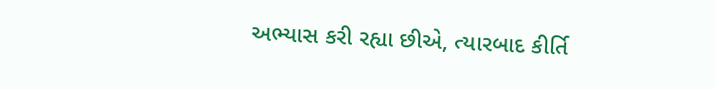અભ્યાસ કરી રહ્યા છીએ, ત્યારબાદ કીર્તિ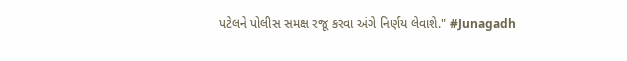પટેલને પોલીસ સમક્ષ રજૂ કરવા અંગે નિર્ણય લેવાશે." #Junagadh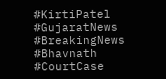#KirtiPatel #GujaratNews #BreakingNews #Bhavnath #CourtCase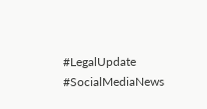#LegalUpdate #SocialMediaNews